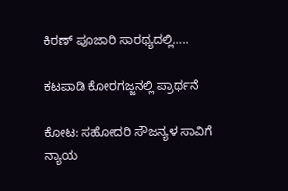ಕಿರಣ್ ಪೂಜಾರಿ ಸಾರಥ್ಯದಲ್ಲಿ…..

ಕಟಪಾಡಿ ಕೋರಗಜ್ಜನಲ್ಲಿ ಪ್ರಾರ್ಥನೆ

ಕೋಟ: ಸಹೋದರಿ ಸೌಜನ್ಯಳ ಸಾವಿಗೆ ನ್ಯಾಯ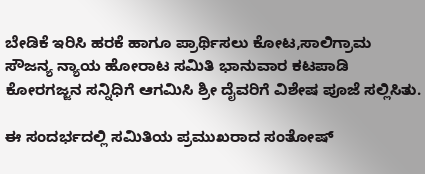ಬೇಡಿಕೆ ಇರಿಸಿ ಹರಕೆ ಹಾಗೂ ಪ್ರಾರ್ಥಿಸಲು ಕೋಟ,ಸಾಲಿಗ್ರಾಮ ಸೌಜನ್ಯ ನ್ಯಾಯ ಹೋರಾಟ ಸಮಿತಿ ಭಾನುವಾರ ಕಟಪಾಡಿ ಕೋರಗಜ್ಜನ ಸನ್ನಿಧಿಗೆ ಆಗಮಿಸಿ ಶ್ರೀ ದೈವರಿಗೆ ವಿಶೇಷ ಪೂಜೆ ಸಲ್ಲಿಸಿತು.

ಈ ಸಂದರ್ಭದಲ್ಲಿ ಸಮಿತಿಯ ಪ್ರಮುಖರಾದ ಸಂತೋಷ್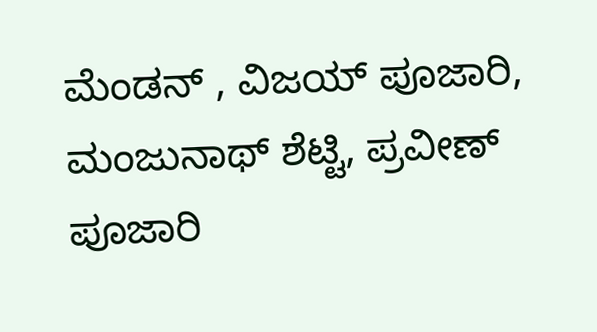ಮೆಂಡನ್ , ವಿಜಯ್ ಪೂಜಾರಿ, ಮಂಜುನಾಥ್ ಶೆಟ್ಟಿ, ಪ್ರವೀಣ್ ಪೂಜಾರಿ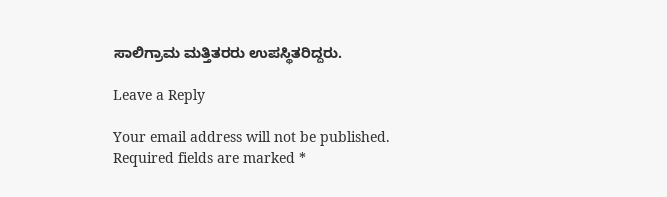ಸಾಲಿಗ್ರಾಮ ಮತ್ತಿತರರು ಉಪಸ್ಥಿತರಿದ್ದರು.

Leave a Reply

Your email address will not be published. Required fields are marked *